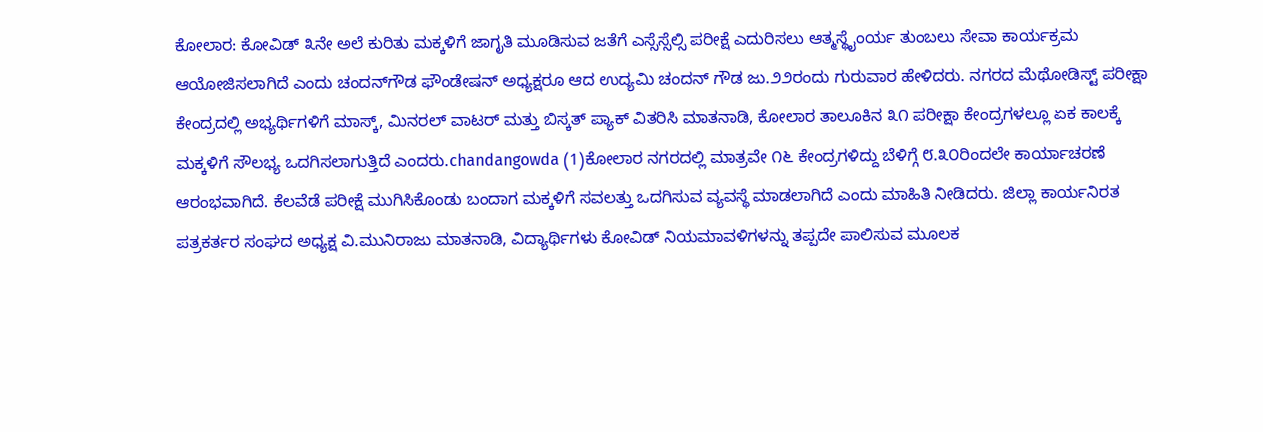ಕೋಲಾರ: ಕೋವಿಡ್ ೩ನೇ ಅಲೆ ಕುರಿತು ಮಕ್ಕಳಿಗೆ ಜಾಗೃತಿ ಮೂಡಿಸುವ ಜತೆಗೆ ಎಸ್ಸೆಸ್ಸೆಲ್ಸಿ ಪರೀಕ್ಷೆ ಎದುರಿಸಲು ಆತ್ಮಸ್ಥೈಂರ್ಯ ತುಂಬಲು ಸೇವಾ ಕಾರ್ಯಕ್ರಮ ಆಯೋಜಿಸಲಾಗಿದೆ ಎಂದು ಚಂದನ್‌ಗೌಡ ಫೌಂಡೇಷನ್ ಅಧ್ಯಕ್ಷರೂ ಆದ ಉದ್ಯಮಿ ಚಂದನ್ ಗೌಡ ಜು.೨೨ರಂದು ಗುರುವಾರ ಹೇಳಿದರು. ನಗರದ ಮೆಥೋಡಿಸ್ಟ್ ಪರೀಕ್ಷಾ ಕೇಂದ್ರದಲ್ಲಿ ಅಭ್ಯರ್ಥಿಗಳಿಗೆ ಮಾಸ್ಕ್, ಮಿನರಲ್ ವಾಟರ್ ಮತ್ತು ಬಿಸ್ಕತ್ ಪ್ಯಾಕ್ ವಿತರಿಸಿ ಮಾತನಾಡಿ, ಕೋಲಾರ ತಾಲೂಕಿನ ೩೧ ಪರೀಕ್ಷಾ ಕೇಂದ್ರಗಳಲ್ಲೂ ಏಕ ಕಾಲಕ್ಕೆ ಮಕ್ಕಳಿಗೆ ಸೌಲಭ್ಯ ಒದಗಿಸಲಾಗುತ್ತಿದೆ ಎಂದರು.chandangowda (1)ಕೋಲಾರ ನಗರದಲ್ಲಿ ಮಾತ್ರವೇ ೧೬ ಕೇಂದ್ರಗಳಿದ್ದು ಬೆಳಿಗ್ಗೆ ೮.೩೦ರಿಂದಲೇ ಕಾರ್ಯಾಚರಣೆ ಆರಂಭವಾಗಿದೆ. ಕೆಲವೆಡೆ ಪರೀಕ್ಷೆ ಮುಗಿಸಿಕೊಂಡು ಬಂದಾಗ ಮಕ್ಕಳಿಗೆ ಸವಲತ್ತು ಒದಗಿಸುವ ವ್ಯವಸ್ಥೆ ಮಾಡಲಾಗಿದೆ ಎಂದು ಮಾಹಿತಿ ನೀಡಿದರು. ಜಿಲ್ಲಾ ಕಾರ್ಯನಿರತ ಪತ್ರಕರ್ತರ ಸಂಘದ ಅಧ್ಯಕ್ಷ ವಿ.ಮುನಿರಾಜು ಮಾತನಾಡಿ, ವಿದ್ಯಾರ್ಥಿಗಳು ಕೋವಿಡ್ ನಿಯಮಾವಳಿಗಳನ್ನು ತಪ್ಪದೇ ಪಾಲಿಸುವ ಮೂಲಕ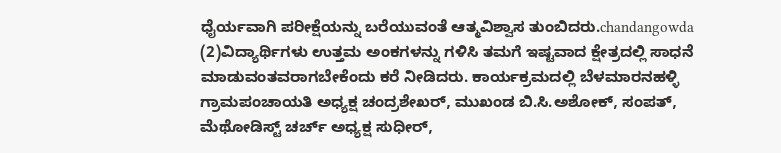ಧೈರ್ಯವಾಗಿ ಪರೀಕ್ಷೆಯನ್ನು ಬರೆಯುವಂತೆ ಆತ್ಮವಿಶ್ವಾಸ ತುಂಬಿದರು.chandangowda (2)ವಿದ್ಯಾರ್ಥಿಗಳು ಉತ್ತಮ ಅಂಕಗಳನ್ನು ಗಳಿಸಿ ತಮಗೆ ಇಷ್ಟವಾದ ಕ್ಷೇತ್ರದಲ್ಲಿ ಸಾಧನೆ ಮಾಡುವಂತವರಾಗಬೇಕೆಂದು ಕರೆ ನೀಡಿದರು. ಕಾರ್ಯಕ್ರಮದಲ್ಲಿ ಬೆಳಮಾರನಹಳ್ಳಿ ಗ್ರಾಮಪಂಚಾಯತಿ ಅಧ್ಯಕ್ಷ ಚಂದ್ರಶೇಖರ್, ಮುಖಂಡ ಬಿ.ಸಿ.ಅಶೋಕ್, ಸಂಪತ್, ಮೆಥೋಡಿಸ್ಟ್ ಚರ್ಚ್ ಅಧ್ಯಕ್ಷ ಸುಧೀರ್,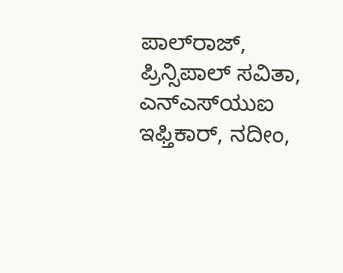ಪಾಲ್‌ರಾಜ್, ಪ್ರಿನ್ಸಿಪಾಲ್ ಸವಿತಾ, ಎನ್‌ಎಸ್‌ಯುಐ ಇಫ್ತಿಕಾರ್, ನದೀಂ,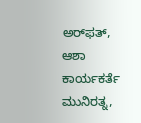ಅರ್‌ಫತ್, ಆಶಾ ಕಾರ್ಯಕರ್ತೆ ಮುನಿರತ್ನ,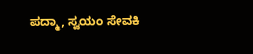ಪದ್ಮಾ, ಸ್ವಯಂ ಸೇವಕಿ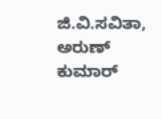ಜಿ.ವಿ.ಸವಿತಾ, ಅರುಣ್ ಕುಮಾರ್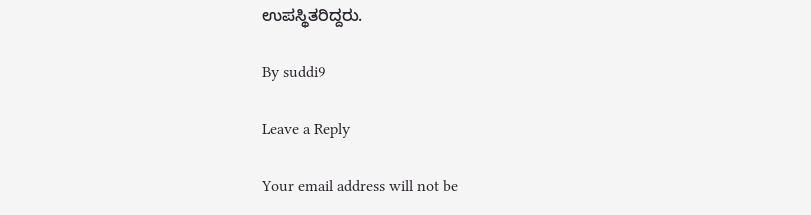ಉಪಸ್ಥಿತರಿದ್ದರು.

By suddi9

Leave a Reply

Your email address will not be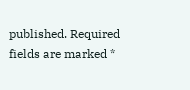published. Required fields are marked *